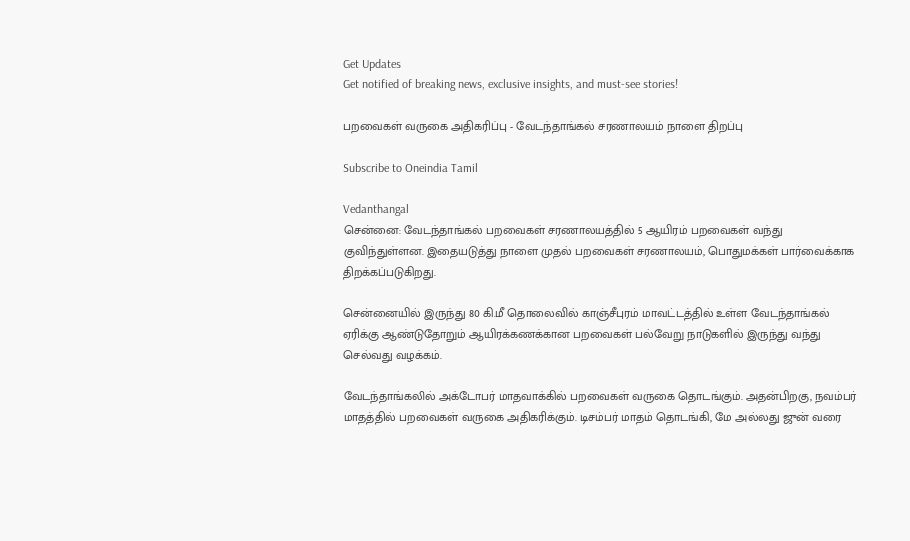Get Updates
Get notified of breaking news, exclusive insights, and must-see stories!

பறவைகள் வருகை அதிகரிப்பு - வேடந்தாங்கல் சரணாலயம் நாளை திறப்பு

Subscribe to Oneindia Tamil

Vedanthangal
சென்னை: வேடந்தாங்கல் பறவைகள் சரணாலயத்தில் 5 ஆயிரம் பறவைகள் வந்து குவிந்துள்ளன. இதையடுத்து நாளை முதல் பறவைகள் சரணாலயம், பொதுமக்கள் பார்வைக்காக திறக்கப்படுகிறது.

சென்னையில் இருந்து 80 கி.மீ தொலைவில் காஞ்சீபுரம் மாவட்டத்தில் உள்ள வேடந்தாங்கல் ஏரிக்கு ஆண்டுதோறும் ஆயிரக்கணக்கான பறவைகள் பல்வேறு நாடுகளில் இருந்து வந்து செல்வது வழக்கம்.

வேடந்தாங்கலில் அக்டோபர் மாதவாக்கில் பறவைகள் வருகை தொடங்கும். அதன்பிறகு, நவம்பர் மாதத்தில் பறவைகள் வருகை அதிகரிக்கும். டிசம்பர் மாதம் தொடங்கி, மே அல்லது ஜுன் வரை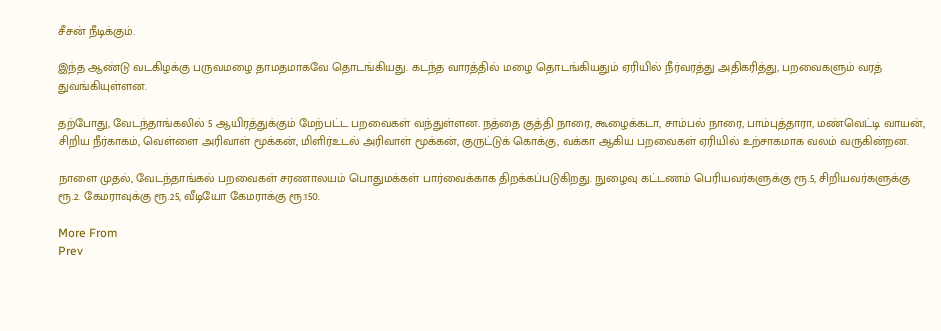சீசன் நீடிக்கும்.

இந்த ஆண்டு வடகிழக்கு பருவமழை தாமதமாகவே தொடங்கியது. கடந்த வாரத்தில் மழை தொடங்கியதும் ஏரியில் நீர்வரத்து அதிகரித்து, பறவைகளும் வரத் துவங்கியுள்ளன.

தற்போது, வேடந்தாங்கலில் 5 ஆயிரத்துக்கும் மேற்பட்ட பறவைகள் வந்துள்ளன. நத்தை குத்தி நாரை, கூழைக்கடா, சாம்பல் நாரை, பாம்புத்தாரா, மண்வெட்டி வாயன், சிறிய நீர்காகம், வெள்ளை அரிவாள் மூக்கன், மிளிர்உடல் அரிவாள் மூக்கன், குருட்டுக் கொக்கு, வக்கா ஆகிய பறவைகள் ஏரியில் உற்சாகமாக வலம் வருகின்றன.

நாளை முதல், வேடந்தாங்கல் பறவைகள் சரணாலயம் பொதுமக்கள் பார்வைக்காக திறக்கப்படுகிறது. நுழைவு கட்டணம் பெரியவர்களுக்கு ரூ.5, சிறியவர்களுக்கு ரூ.2. கேமராவுக்கு ரூ.25, வீடியோ கேமராக்கு ரூ.150.

More From
Prev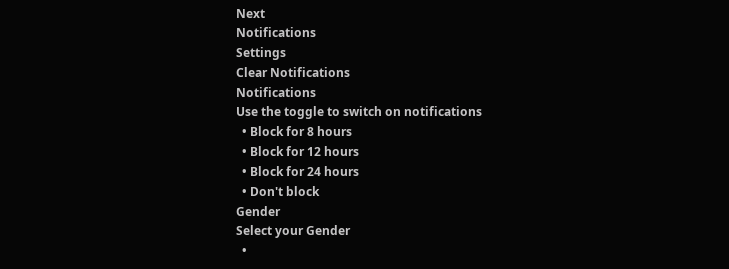Next
Notifications
Settings
Clear Notifications
Notifications
Use the toggle to switch on notifications
  • Block for 8 hours
  • Block for 12 hours
  • Block for 24 hours
  • Don't block
Gender
Select your Gender
  •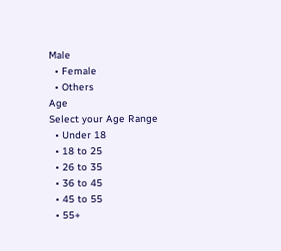Male
  • Female
  • Others
Age
Select your Age Range
  • Under 18
  • 18 to 25
  • 26 to 35
  • 36 to 45
  • 45 to 55
  • 55+